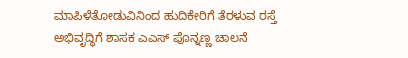ಮಾಪಿಳೆತೋಡುವಿನಿಂದ ಹುದಿಕೇರಿಗೆ ತೆರಳುವ ರಸ್ತೆ ಅಭಿವೃದ್ಧಿಗೆ ಶಾಸಕ ಎಎಸ್ ಪೊನ್ನಣ್ಣ ಚಾಲನೆ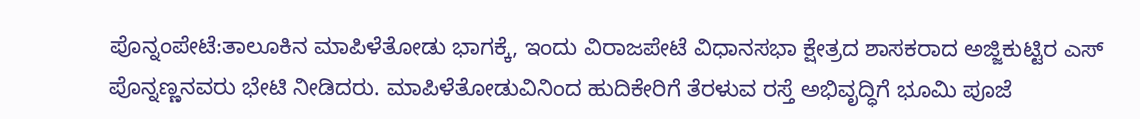ಪೊನ್ನಂಪೇಟೆ:ತಾಲೂಕಿನ ಮಾಪಿಳೆತೋಡು ಭಾಗಕ್ಕೆ, ಇಂದು ವಿರಾಜಪೇಟೆ ವಿಧಾನಸಭಾ ಕ್ಷೇತ್ರದ ಶಾಸಕರಾದ ಅಜ್ಜಿಕುಟ್ಟಿರ ಎಸ್ ಪೊನ್ನಣ್ಣನವರು ಭೇಟಿ ನೀಡಿದರು. ಮಾಪಿಳೆತೋಡುವಿನಿಂದ ಹುದಿಕೇರಿಗೆ ತೆರಳುವ ರಸ್ತೆ ಅಭಿವೃದ್ಧಿಗೆ ಭೂಮಿ ಪೂಜೆ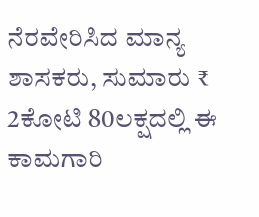ನೆರವೇರಿಸಿದ ಮಾನ್ಯ ಶಾಸಕರು, ಸುಮಾರು ₹ 2ಕೋಟಿ 80ಲಕ್ಷದಲ್ಲಿ ಈ ಕಾಮಗಾರಿ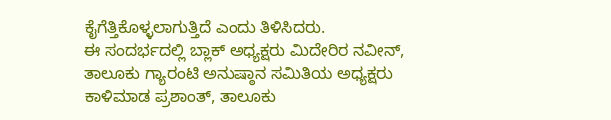ಕೈಗೆತ್ತಿಕೊಳ್ಳಲಾಗುತ್ತಿದೆ ಎಂದು ತಿಳಿಸಿದರು.
ಈ ಸಂದರ್ಭದಲ್ಲಿ ಬ್ಲಾಕ್ ಅಧ್ಯಕ್ಷರು ಮಿದೇರಿರ ನವೀನ್, ತಾಲೂಕು ಗ್ಯಾರಂಟಿ ಅನುಷ್ಠಾನ ಸಮಿತಿಯ ಅಧ್ಯಕ್ಷರು ಕಾಳಿಮಾಡ ಪ್ರಶಾಂತ್, ತಾಲೂಕು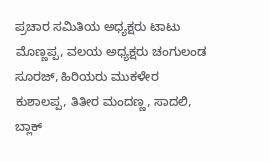ಪ್ರಚಾರ ಸಮಿತಿಯ ಅಧ್ಯಕ್ಷರು ಟಾಟು ಮೊಣ್ಣಪ್ಪ, ವಲಯ ಅಧ್ಯಕ್ಷರು ಚಂಗುಲಂಡ ಸೂರಜ್, ಹಿರಿಯರು ಮುಕಳೇರ ಕುಶಾಲಪ್ಪ, ತಿತೀರ ಮಂದಣ್ಣ, ಸಾದಲಿ, ಬ್ಲಾಕ್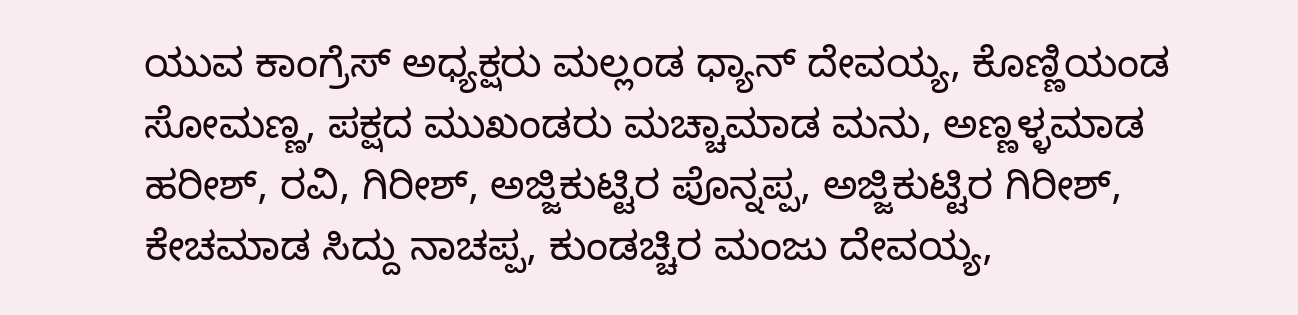ಯುವ ಕಾಂಗ್ರೆಸ್ ಅಧ್ಯಕ್ಷರು ಮಲ್ಲಂಡ ಧ್ಯಾನ್ ದೇವಯ್ಯ, ಕೊಣ್ಣಿಯಂಡ ಸೋಮಣ್ಣ, ಪಕ್ಷದ ಮುಖಂಡರು ಮಚ್ಚಾಮಾಡ ಮನು, ಅಣ್ಣಳ್ಳಮಾಡ ಹರೀಶ್, ರವಿ, ಗಿರೀಶ್, ಅಜ್ಜಿಕುಟ್ಟಿರ ಪೊನ್ನಪ್ಪ, ಅಜ್ಜಿಕುಟ್ಟಿರ ಗಿರೀಶ್, ಕೇಚಮಾಡ ಸಿದ್ದು ನಾಚಪ್ಪ, ಕುಂಡಚ್ಚಿರ ಮಂಜು ದೇವಯ್ಯ,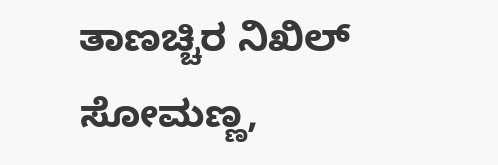ತಾಣಚ್ಚಿರ ನಿಖಿಲ್ ಸೋಮಣ್ಣ,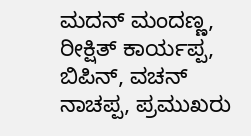ಮದನ್ ಮಂದಣ್ಣ, ರೀಕ್ಷಿತ್ ಕಾರ್ಯಪ್ಪ, ಬಿಪಿನ್, ವಚನ್ ನಾಚಪ್ಪ, ಪ್ರಮುಖರು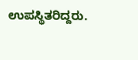ಉಪಸ್ಥಿತರಿದ್ದರು.